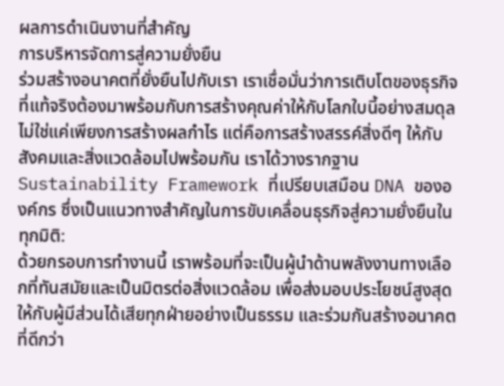ผลการดำเนินงานที่สำคัญ
การบริหารจัดการสู่ความยั่งยืน
ร่วมสร้างอนาคตที่ยั่งยืนไปกับเรา เราเชื่อมั่นว่าการเติบโตของธุรกิจที่แท้จริงต้องมาพร้อมกับการสร้างคุณค่าให้กับโลกใบนี้อย่างสมดุล ไม่ใช่แค่เพียงการสร้างผลกำไร แต่คือการสร้างสรรค์สิ่งดีๆ ให้กับสังคมและสิ่งแวดล้อมไปพร้อมกัน เราได้วางรากฐาน Sustainability Framework ที่เปรียบเสมือน DNA ขององค์กร ซึ่งเป็นแนวทางสำคัญในการขับเคลื่อนธุรกิจสู่ความยั่งยืนในทุกมิติ:
ด้วยกรอบการทำงานนี้ เราพร้อมที่จะเป็นผู้นำด้านพลังงานทางเลือกที่ทันสมัยและเป็นมิตรต่อสิ่งแวดล้อม เพื่อส่งมอบประโยชน์สูงสุดให้กับผู้มีส่วนได้เสียทุกฝ่ายอย่างเป็นธรรม และร่วมกันสร้างอนาคตที่ดีกว่า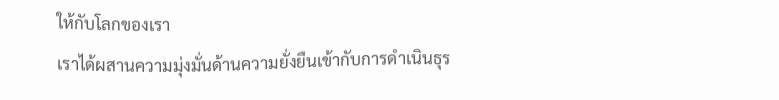ให้กับโลกของเรา
เราได้ผสานความมุ่งมั่นด้านความยั่งยืนเข้ากับการดำเนินธุร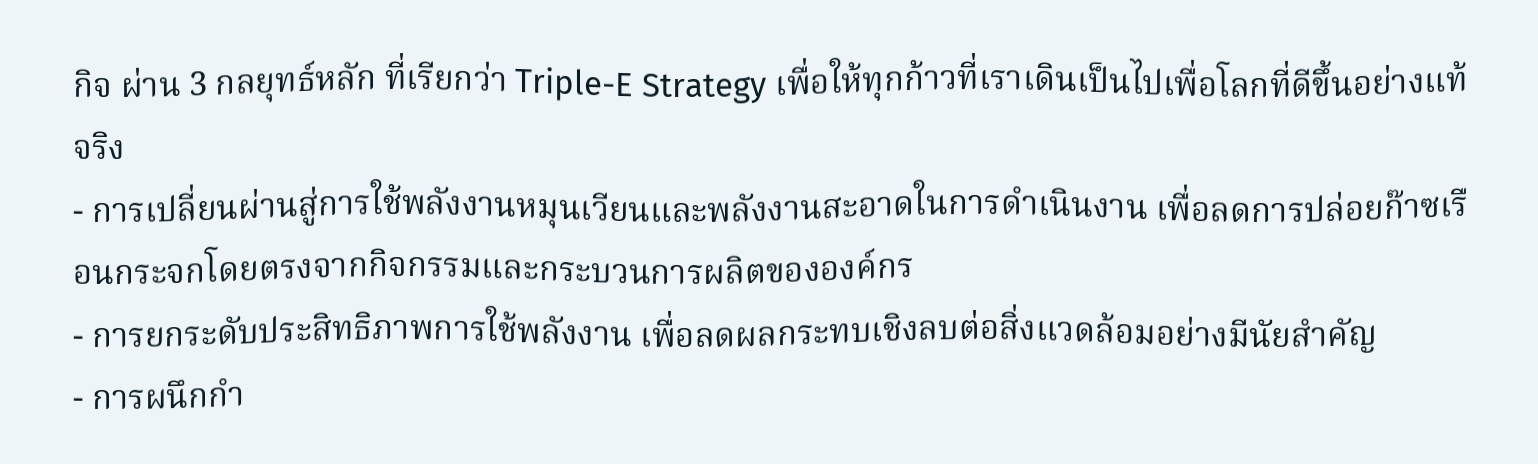กิจ ผ่าน 3 กลยุทธ์หลัก ที่เรียกว่า Triple-E Strategy เพื่อให้ทุกก้าวที่เราเดินเป็นไปเพื่อโลกที่ดีขึ้นอย่างแท้จริง
- การเปลี่ยนผ่านสู่การใช้พลังงานหมุนเวียนและพลังงานสะอาดในการดำเนินงาน เพื่อลดการปล่อยก๊าซเรือนกระจกโดยตรงจากกิจกรรมและกระบวนการผลิตขององค์กร
- การยกระดับประสิทธิภาพการใช้พลังงาน เพื่อลดผลกระทบเชิงลบต่อสิ่งแวดล้อมอย่างมีนัยสำคัญ
- การผนึกกำ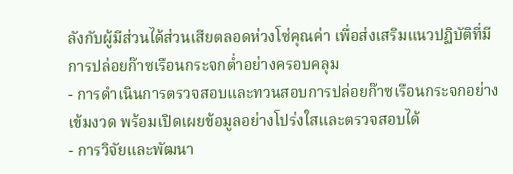ลังกับผู้มีส่วนได้ส่วนเสียตลอดห่วงโซ่คุณค่า เพื่อส่งเสริมแนวปฏิบัติที่มีการปล่อยก๊าซเรือนกระจกต่ำอย่างครอบคลุม
- การดำเนินการตรวจสอบและทวนสอบการปล่อยก๊าซเรือนกระจกอย่างเข้มงวด พร้อมเปิดเผยข้อมูลอย่างโปร่งใสและตรวจสอบได้
- การวิจัยและพัฒนา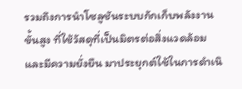รวมถึงการนำโซลูชันระบบกักเก็บพลังงานขั้นสูง ที่ใช้วัสดุที่เป็นมิตรต่อสิ่งแวดล้อมและมีความยั่งยืน มาประยุกต์ใช้ในการดำเนิ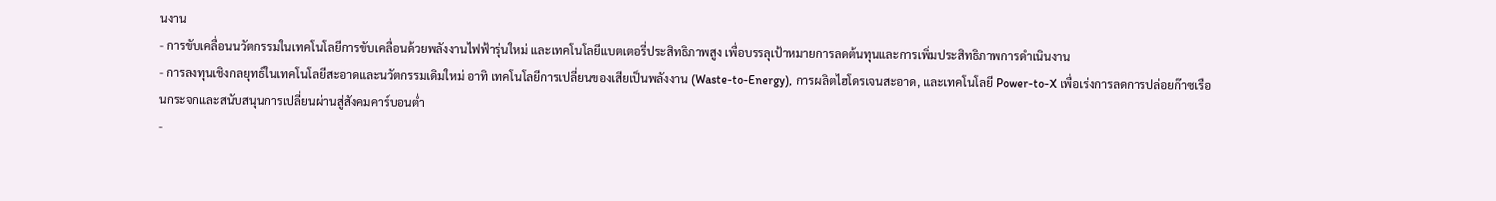นงาน
- การขับเคลื่อนนวัตกรรมในเทคโนโลยีการขับเคลื่อนด้วยพลังงานไฟฟ้ารุ่นใหม่ และเทคโนโลยีแบตเตอรี่ประสิทธิภาพสูง เพื่อบรรลุเป้าหมายการลดต้นทุนและการเพิ่มประสิทธิภาพการดำเนินงาน
- การลงทุนเชิงกลยุทธ์ในเทคโนโลยีสะอาดและนวัตกรรมเดิมใหม่ อาทิ เทคโนโลยีการเปลี่ยนของเสียเป็นพลังงาน (Waste-to-Energy), การผลิตไฮโดรเจนสะอาด, และเทคโนโลยี Power-to-X เพื่อเร่งการลดการปล่อยก๊าซเรือนกระจกและสนับสนุนการเปลี่ยนผ่านสู่สังคมคาร์บอนต่ำ
-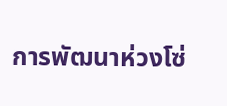การพัฒนาห่วงโซ่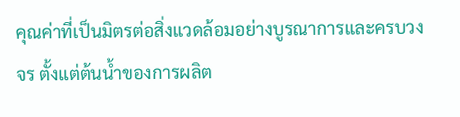คุณค่าที่เป็นมิตรต่อสิ่งแวดล้อมอย่างบูรณาการและครบวงจร ตั้งแต่ต้นน้ำของการผลิต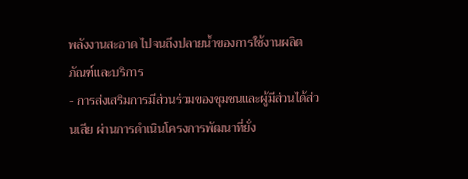พลังงานสะอาด ไปจนถึงปลายน้ำของการใช้งานผลิตภัณฑ์และบริการ
- การส่งเสริมการมีส่วนร่วมของชุมชนและผู้มีส่วนได้ส่วนเสีย ผ่านการดำเนินโครงการพัฒนาที่ยั่ง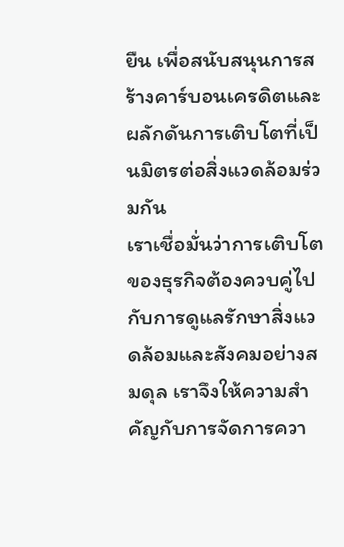ยืน เพื่อสนับสนุนการสร้างคาร์บอนเครดิตและผลักดันการเติบโตที่เป็นมิตรต่อสิ่งแวดล้อมร่วมกัน
เราเชื่อมั่นว่าการเติบโตของธุรกิจต้องควบคู่ไปกับการดูแลรักษาสิ่งแวดล้อมและสังคมอย่างสมดุล เราจึงให้ความสำคัญกับการจัดการควา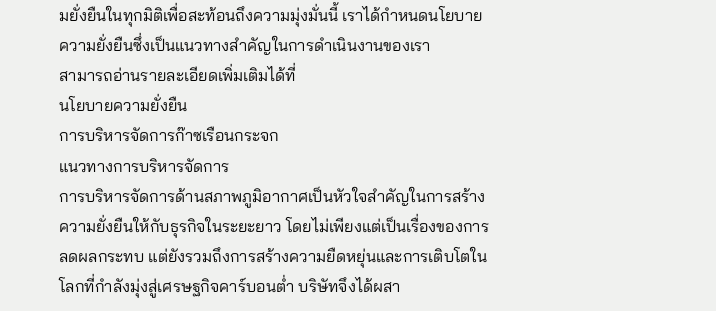มยั่งยืนในทุกมิติเพื่อสะท้อนถึงความมุ่งมั่นนี้ เราได้กำหนดนโยบายความยั่งยืนซึ่งเป็นแนวทางสำคัญในการดำเนินงานของเรา
สามารถอ่านรายละเอียดเพิ่มเติมได้ที่
นโยบายความยั่งยืน
การบริหารจัดการก๊าซเรือนกระจก
แนวทางการบริหารจัดการ
การบริหารจัดการด้านสภาพภูมิอากาศเป็นหัวใจสำคัญในการสร้างความยั่งยืนให้กับธุรกิจในระยะยาว โดยไม่เพียงแต่เป็นเรื่องของการลดผลกระทบ แต่ยังรวมถึงการสร้างความยืดหยุ่นและการเติบโตในโลกที่กำลังมุ่งสู่เศรษฐกิจคาร์บอนต่ำ บริษัทจึงได้ผสา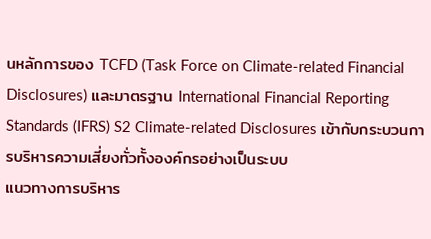นหลักการของ TCFD (Task Force on Climate-related Financial Disclosures) และมาตรฐาน International Financial Reporting Standards (IFRS) S2 Climate-related Disclosures เข้ากับกระบวนการบริหารความเสี่ยงทั่วทั้งองค์กรอย่างเป็นระบบ
แนวทางการบริหาร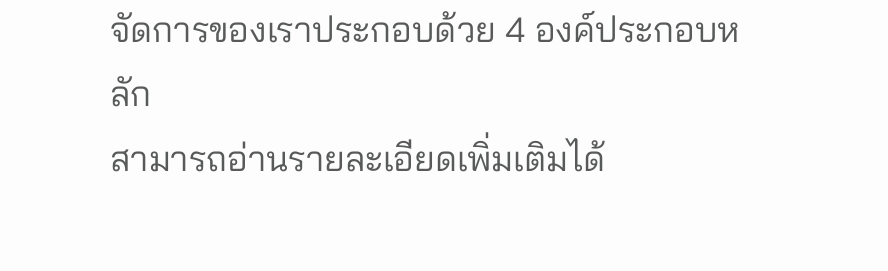จัดการของเราประกอบด้วย 4 องค์ประกอบหลัก
สามารถอ่านรายละเอียดเพิ่มเติมได้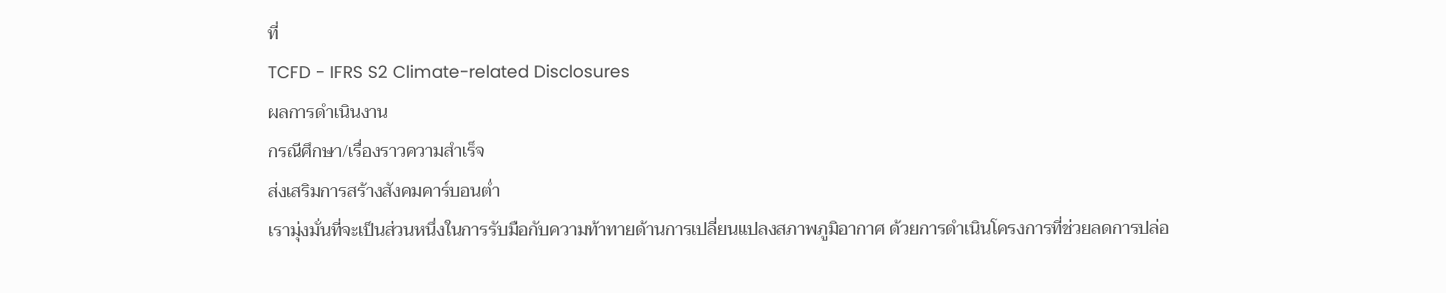ที่
TCFD - IFRS S2 Climate-related Disclosures
ผลการดำเนินงาน
กรณีศึกษา/เรื่องราวความสำเร็จ
ส่งเสริมการสร้างสังคมคาร์บอนต่ำ
เรามุ่งมั่นที่จะเป็นส่วนหนึ่งในการรับมือกับความท้าทายด้านการเปลี่ยนแปลงสภาพภูมิอากาศ ด้วยการดำเนินโครงการที่ช่วยลดการปล่อ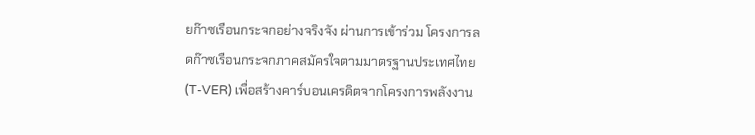ยก๊าซเรือนกระจกอย่างจริงจัง ผ่านการเข้าร่วม โครงการลดก๊าซเรือนกระจกภาคสมัครใจตามมาตรฐานประเทศไทย (T-VER) เพื่อสร้างคาร์บอนเครดิตจากโครงการพลังงาน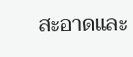สะอาดและ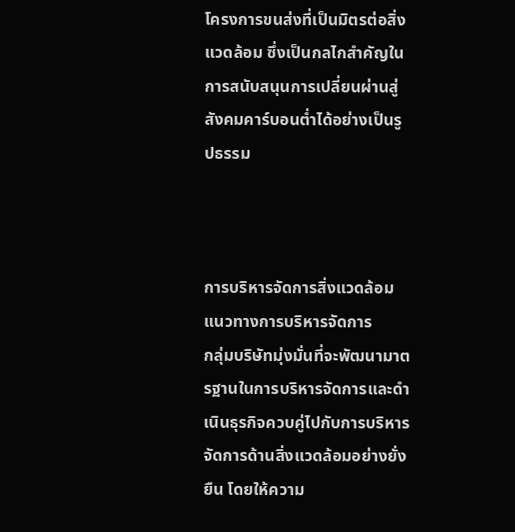โครงการขนส่งที่เป็นมิตรต่อสิ่งแวดล้อม ซึ่งเป็นกลไกสำคัญในการสนับสนุนการเปลี่ยนผ่านสู่สังคมคาร์บอนต่ำได้อย่างเป็นรูปธรรม



การบริหารจัดการสิ่งแวดล้อม
แนวทางการบริหารจัดการ
กลุ่มบริษัทมุ่งมั่นที่จะพัฒนามาตรฐานในการบริหารจัดการและดำเนินธุรกิจควบคู่ไปกับการบริหารจัดการด้านสิ่งแวดล้อมอย่างยั่งยืน โดยให้ความ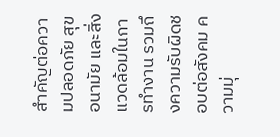สำคัญต่อความปลอดภัย สุขอนามัย และสิ่งแวดล้อมในการทำงาน รวมถึงความรับผิดชอบต่อสังคม ความมุ่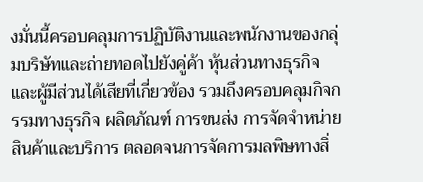งมั่นนี้ครอบคลุมการปฏิบัติงานและพนักงานของกลุ่มบริษัทและถ่ายทอดไปยังคู่ค้า หุ้นส่วนทางธุรกิจ และผู้มีส่วนได้เสียที่เกี่ยวข้อง รวมถึงครอบคลุมกิจกรรมทางธุรกิจ ผลิตภัณฑ์ การขนส่ง การจัดจำหน่ายสินค้าและบริการ ตลอดจนการจัดการมลพิษทางสิ่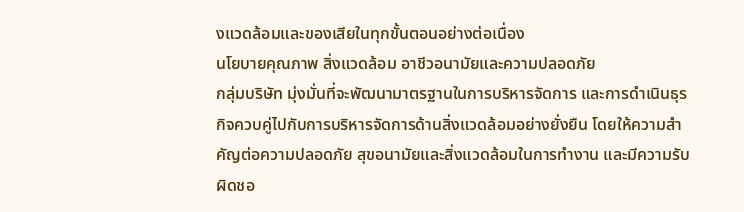งแวดล้อมและของเสียในทุกขั้นตอนอย่างต่อเนื่อง
นโยบายคุณภาพ สิ่งแวดล้อม อาชีวอนามัยและความปลอดภัย
กลุ่มบริษัท มุ่งมั่นที่จะพัฒนามาตรฐานในการบริหารจัดการ และการดำเนินธุรกิจควบคู่ไปกับการบริหารจัดการด้านสิ่งแวดล้อมอย่างยั่งยืน โดยให้ความสำคัญต่อความปลอดภัย สุขอนามัยและสิ่งแวดล้อมในการทำงาน และมีความรับผิดชอ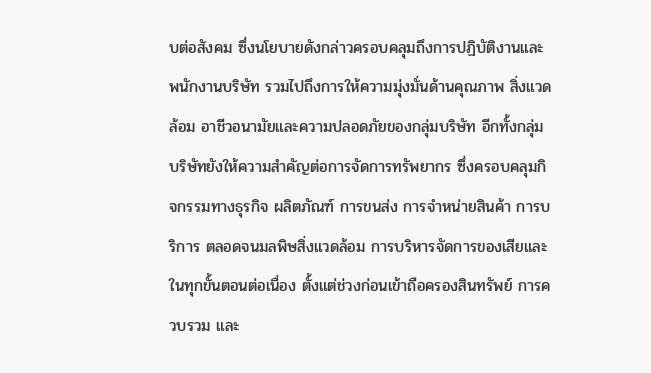บต่อสังคม ซึ่งนโยบายดังกล่าวครอบคลุมถึงการปฏิบัติงานและพนักงานบริษัท รวมไปถึงการให้ความมุ่งมั่นด้านคุณภาพ สิ่งแวดล้อม อาชีวอนามัยและความปลอดภัยของกลุ่มบริษัท อีกทั้งกลุ่มบริษัทยังให้ความสำคัญต่อการจัดการทรัพยากร ซึ่งครอบคลุมกิจกรรมทางธุรกิจ ผลิตภัณฑ์ การขนส่ง การจำหน่ายสินค้า การบริการ ตลอดจนมลพิษสิ่งแวดล้อม การบริหารจัดการของเสียและในทุกขั้นตอนต่อเนื่อง ตั้งแต่ช่วงก่อนเข้าถือครองสินทรัพย์ การควบรวม และ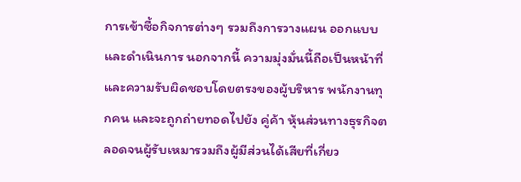การเข้าซื้อกิจการต่างๆ รวมถึงการวางแผน ออกแบบ และดำเนินการ นอกจากนี้ ความมุ่งมั่นนี้ถือเป็นหน้าที่และความรับผิดชอบโดยตรงของผู้บริหาร พนักงานทุกคน และจะถูกถ่ายทอดไปยัง คู่ค้า หุ้นส่วนทางธุรกิจตลอดจนผู้รับเหมารวมถึงผู้มีส่วนได้เสียที่เกี่ยว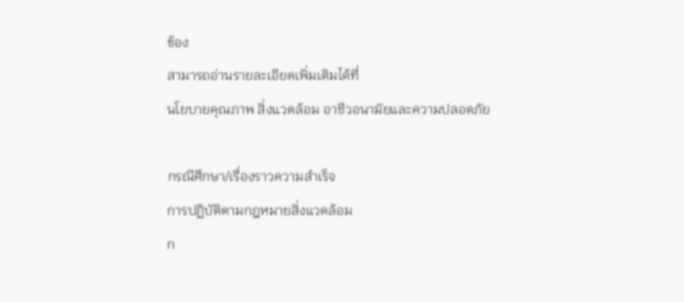ข้อง
สามารถอ่านรายละเอียดเพิ่มเติมได้ที่
นโยบายคุณภาพ สิ่งแวดล้อม อาชีวอนามัยและความปลอดภัย

กรณีศึกษา/เรื่องราวความสำเร็จ
การปฏิบัติตามกฎหมายสิ่งแวดล้อม
ก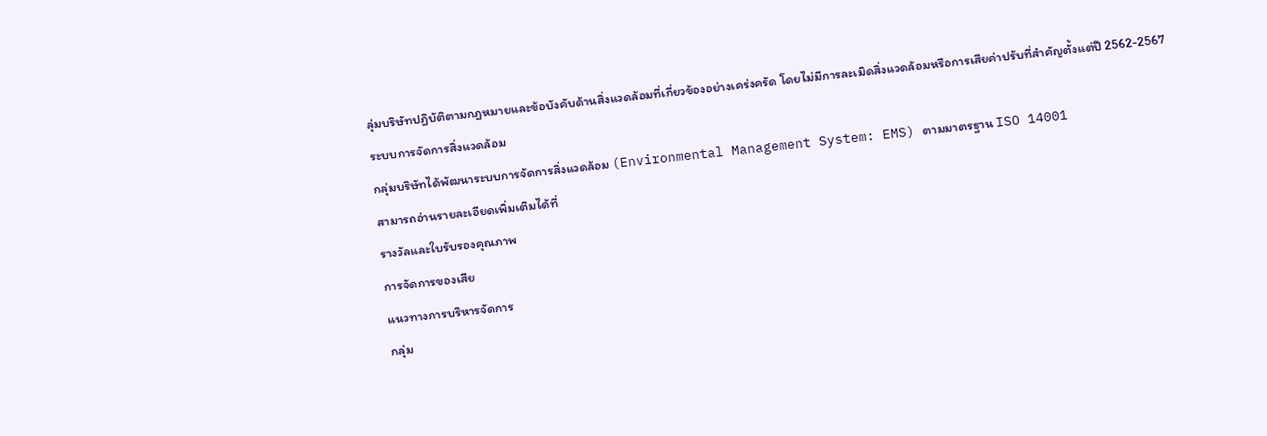ลุ่มบริษัทปฏิบัติตามกฎหมายและข้อบังคับด้านสิ่งแวดล้อมที่เกี่ยวข้องอย่างเคร่งครัด โดยไม่มีการละเมิดสิ่งแวดล้อมหรือการเสียค่าปรับที่สำคัญตั้งแต่ปี 2562-2567
ระบบการจัดการสิ่งแวดล้อม
กลุ่มบริษัทได้พัฒนาระบบการจัดการสิ่งแวดล้อม (Environmental Management System: EMS) ตามมาตรฐาน ISO 14001
สามารถอ่านรายละเอียดเพิ่มเติมได้ที่
รางวัลและใบรับรองคุณภาพ
การจัดการของเสีย
แนวทางการบริหารจัดการ
กลุ่ม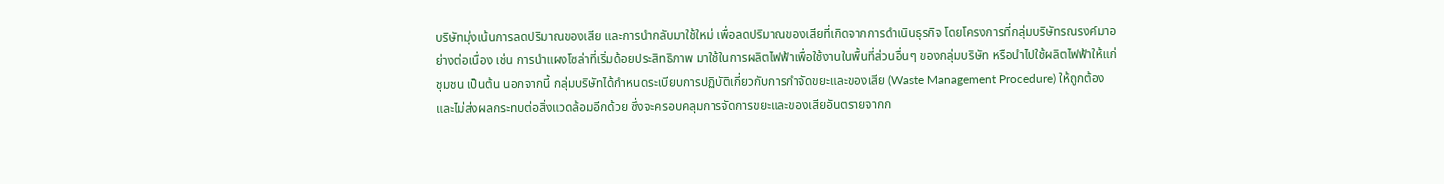บริษัทมุ่งเน้นการลดปริมาณของเสีย และการนำกลับมาใช้ใหม่ เพื่อลดปริมาณของเสียที่เกิดจากการดำเนินธุรกิจ โดยโครงการที่กลุ่มบริษัทรณรงค์มาอย่างต่อเนื่อง เช่น การนำแผงโซล่าที่เริ่มด้อยประสิทธิภาพ มาใช้ในการผลิตไฟฟ้าเพื่อใช้งานในพื้นที่ส่วนอื่นๆ ของกลุ่มบริษัท หรือนำไปใช้ผลิตไฟฟ้าให้แก่ชุมชน เป็นต้น นอกจากนี้ กลุ่มบริษัทได้กำหนดระเบียบการปฏิบัติเกี่ยวกับการกำจัดขยะและของเสีย (Waste Management Procedure) ให้ถูกต้องและไม่ส่งผลกระทบต่อสิ่งแวดล้อมอีกด้วย ซึ่งจะครอบคลุมการจัดการขยะและของเสียอันตรายจากก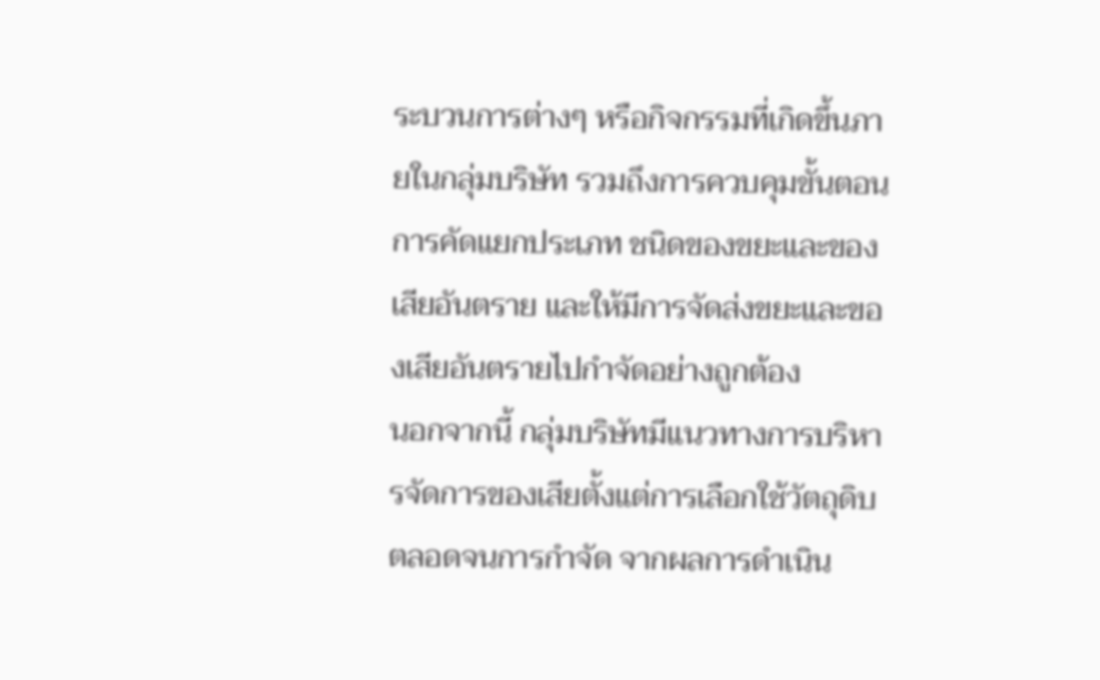ระบวนการต่างๆ หรือกิจกรรมที่เกิดขึ้นภายในกลุ่มบริษัท รวมถึงการควบคุมขั้นตอนการคัดแยกประเภท ชนิดของขยะและของเสียอันตราย และให้มีการจัดส่งขยะและของเสียอันตรายไปกำจัดอย่างถูกต้อง
นอกจากนี้ กลุ่มบริษัทมีแนวทางการบริหารจัดการของเสียตั้งแต่การเลือกใช้วัตถุดิบตลอดจนการกำจัด จากผลการดำเนิน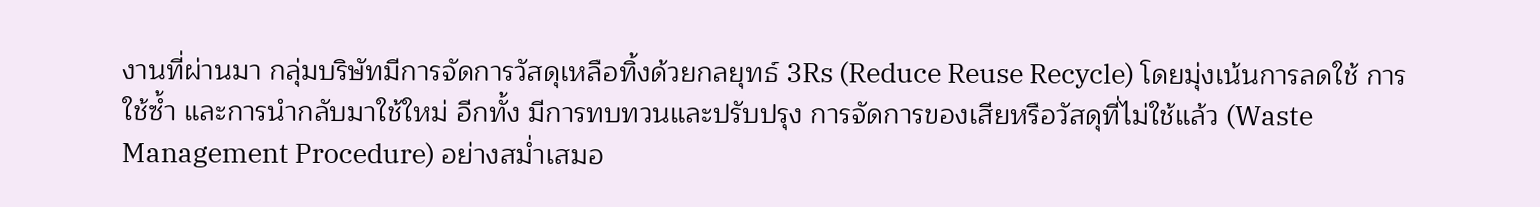งานที่ผ่านมา กลุ่มบริษัทมีการจัดการวัสดุเหลือทิ้งด้วยกลยุทธ์ 3Rs (Reduce Reuse Recycle) โดยมุ่งเน้นการลดใช้ การใช้ซ้ำ และการนำกลับมาใช้ใหม่ อีกทั้ง มีการทบทวนและปรับปรุง การจัดการของเสียหรือวัสดุที่ไม่ใช้แล้ว (Waste Management Procedure) อย่างสม่ำเสมอ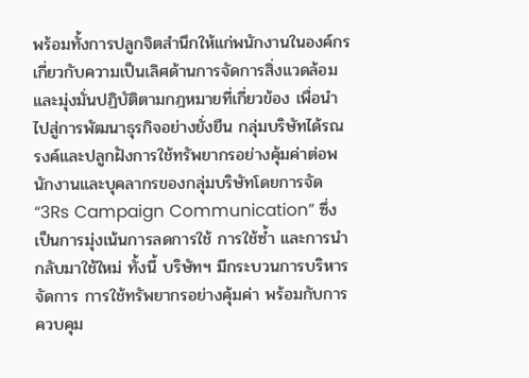พร้อมทั้งการปลูกจิตสำนึกให้แก่พนักงานในองค์กร เกี่ยวกับความเป็นเลิศด้านการจัดการสิ่งแวดล้อม และมุ่งมั่นปฏิบัติตามกฎหมายที่เกี่ยวข้อง เพื่อนำไปสู่การพัฒนาธุรกิจอย่างยั่งยืน กลุ่มบริษัทได้รณรงค์และปลูกฝังการใช้ทรัพยากรอย่างคุ้มค่าต่อพนักงานและบุคลากรของกลุ่มบริษัทโดยการจัด “3Rs Campaign Communication” ซึ่งเป็นการมุ่งเน้นการลดการใช้ การใช้ซ้ำ และการนำกลับมาใช้ใหม่ ทั้งนี้ บริษัทฯ มีกระบวนการบริหารจัดการ การใช้ทรัพยากรอย่างคุ้มค่า พร้อมกับการควบคุม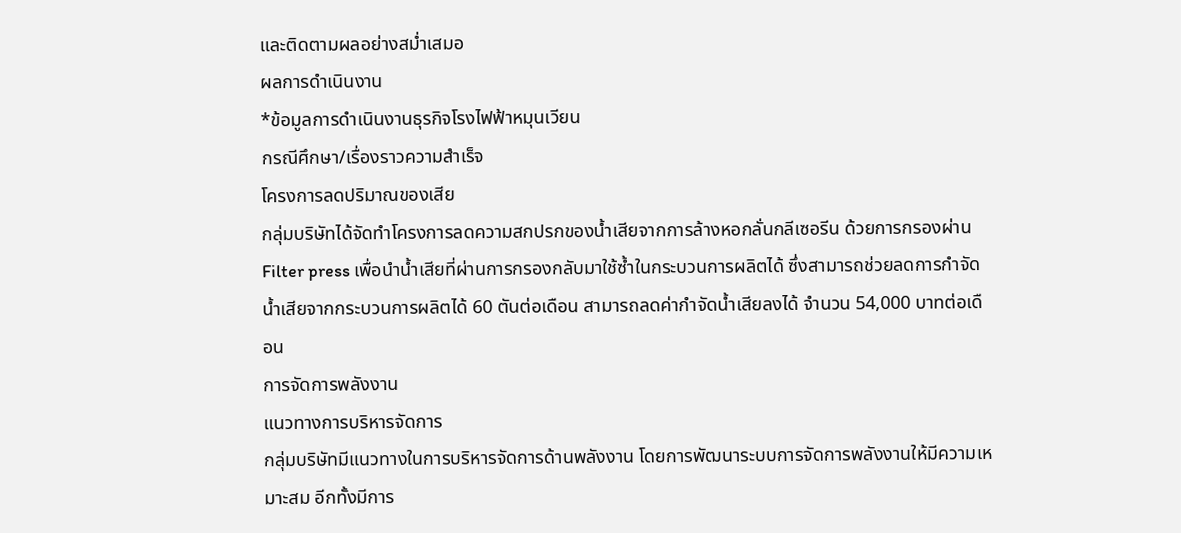และติดตามผลอย่างสม่ำเสมอ
ผลการดำเนินงาน
*ข้อมูลการดำเนินงานธุรกิจโรงไฟฟ้าหมุนเวียน
กรณีศึกษา/เรื่องราวความสำเร็จ
โครงการลดปริมาณของเสีย
กลุ่มบริษัทได้จัดทำโครงการลดความสกปรกของน้ำเสียจากการล้างหอกลั่นกลีเซอรีน ด้วยการกรองผ่าน Filter press เพื่อนำน้ำเสียที่ผ่านการกรองกลับมาใช้ซ้ำในกระบวนการผลิตได้ ซึ่งสามารถช่วยลดการกำจัดน้ำเสียจากกระบวนการผลิตได้ 60 ตันต่อเดือน สามารถลดค่ากำจัดน้ำเสียลงได้ จำนวน 54,000 บาทต่อเดือน
การจัดการพลังงาน
แนวทางการบริหารจัดการ
กลุ่มบริษัทมีแนวทางในการบริหารจัดการด้านพลังงาน โดยการพัฒนาระบบการจัดการพลังงานให้มีความเหมาะสม อีกทั้งมีการ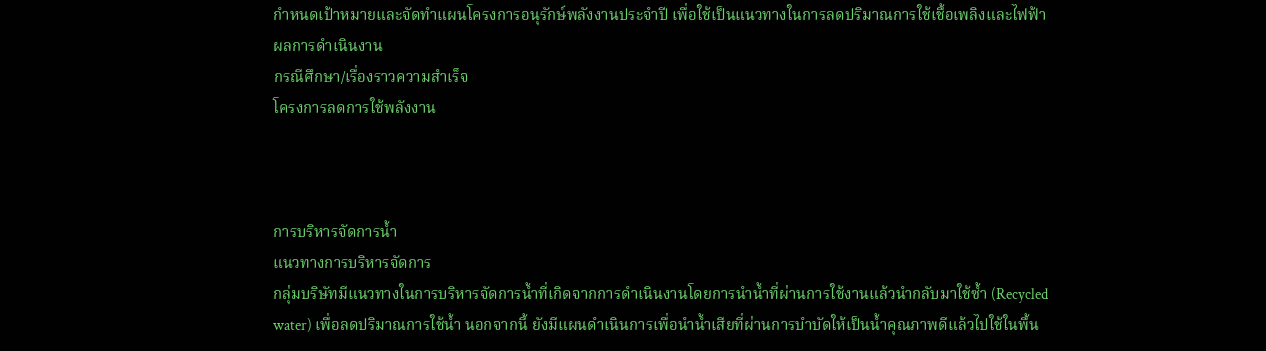กำหนดเป้าหมายและจัดทำแผนโครงการอนุรักษ์พลังงานประจำปี เพื่อใช้เป็นแนวทางในการลดปริมาณการใช้เชื้อเพลิงและไฟฟ้า
ผลการดำเนินงาน
กรณีศึกษา/เรื่องราวความสำเร็จ
โครงการลดการใช้พลังงาน



การบริหารจัดการน้ำ
แนวทางการบริหารจัดการ
กลุ่มบริษัทมีแนวทางในการบริหารจัดการน้ำที่เกิดจากการดำเนินงานโดยการนำน้ำที่ผ่านการใช้งานแล้วนำกลับมาใช้ซ้ำ (Recycled water) เพื่อลดปริมาณการใช้น้ำ นอกจากนี้ ยังมีแผนดำเนินการเพื่อนำน้ำเสียที่ผ่านการบำบัดให้เป็นน้ำคุณภาพดีแล้วไปใช้ในพื้น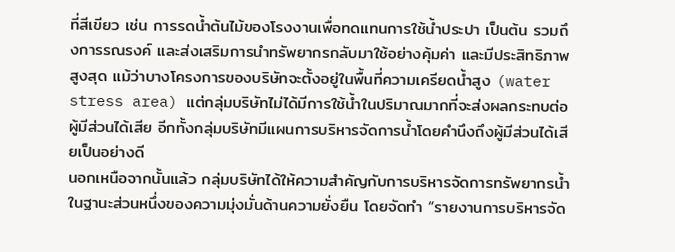ที่สีเขียว เช่น การรดน้ำต้นไม้ของโรงงานเพื่อทดแทนการใช้น้ำประปา เป็นต้น รวมถึงการรณรงค์ และส่งเสริมการนำทรัพยากรกลับมาใช้อย่างคุ้มค่า และมีประสิทธิภาพสูงสุด แม้ว่าบางโครงการของบริษัทจะตั้งอยู่ในพื้นที่ความเครียดน้ำสูง (water stress area) แต่กลุ่มบริษัทไม่ได้มีการใช้น้ำในปริมาณมากที่จะส่งผลกระทบต่อผู้มีส่วนได้เสีย อีกทั้งกลุ่มบริษัทมีแผนการบริหารจัดการน้ำโดยคำนึงถึงผู้มีส่วนได้เสียเป็นอย่างดี
นอกเหนือจากนั้นแล้ว กลุ่มบริษัทได้ให้ความสำคัญกับการบริหารจัดการทรัพยากรน้ำในฐานะส่วนหนึ่งของความมุ่งมั่นด้านความยั่งยืน โดยจัดทำ “รายงานการบริหารจัด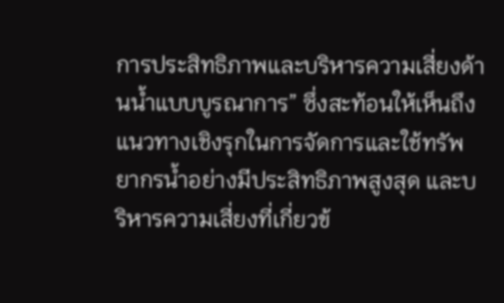การประสิทธิภาพและบริหารความเสี่ยงด้านน้ำแบบบูรณาการ” ซึ่งสะท้อนให้เห็นถึงแนวทางเชิงรุกในการจัดการและใช้ทรัพยากรน้ำอย่างมีประสิทธิภาพสูงสุด และบริหารความเสี่ยงที่เกี่ยวข้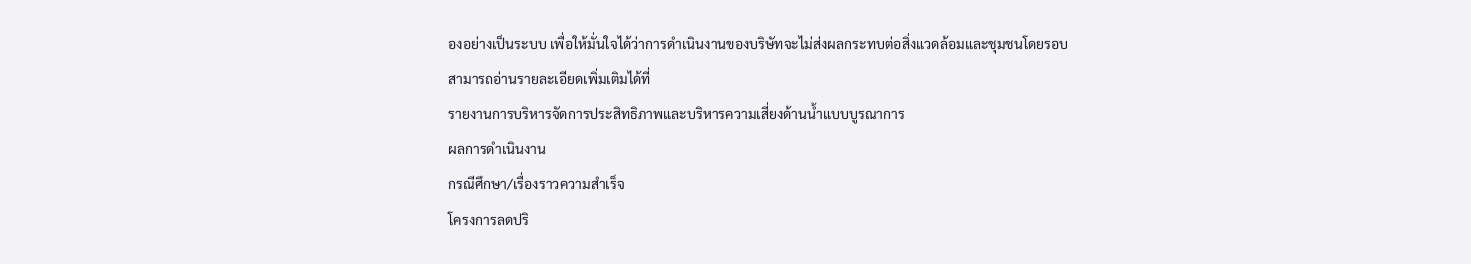องอย่างเป็นระบบ เพื่อให้มั่นใจได้ว่าการดำเนินงานของบริษัทจะไม่ส่งผลกระทบต่อสิ่งแวดล้อมและชุมชนโดยรอบ
สามารถอ่านรายละเอียดเพิ่มเติมได้ที่
รายงานการบริหารจัดการประสิทธิภาพและบริหารความเสี่ยงด้านน้ำแบบบูรณาการ
ผลการดำเนินงาน
กรณีศึกษา/เรื่องราวความสำเร็จ
โครงการลดปริ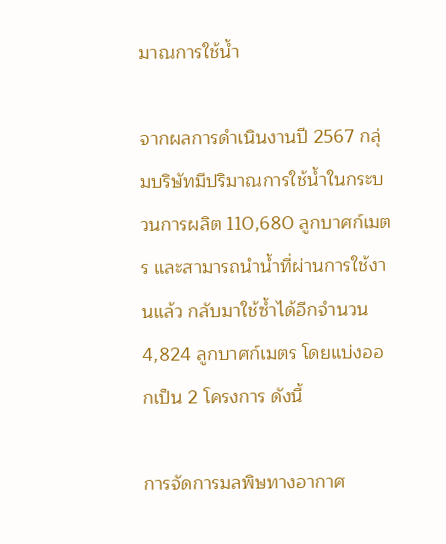มาณการใช้น้ำ

จากผลการดำเนินงานปี 2567 กลุ่มบริษัทมีปริมาณการใช้น้ำในกระบวนการผลิต 110,680 ลูกบาศก์เมตร และสามารถนำน้ำที่ผ่านการใช้งานแล้ว กลับมาใช้ซ้ำได้อีกจำนวน 4,824 ลูกบาศก์เมตร โดยแบ่งออกเป็น 2 โครงการ ดังนี้

การจัดการมลพิษทางอากาศ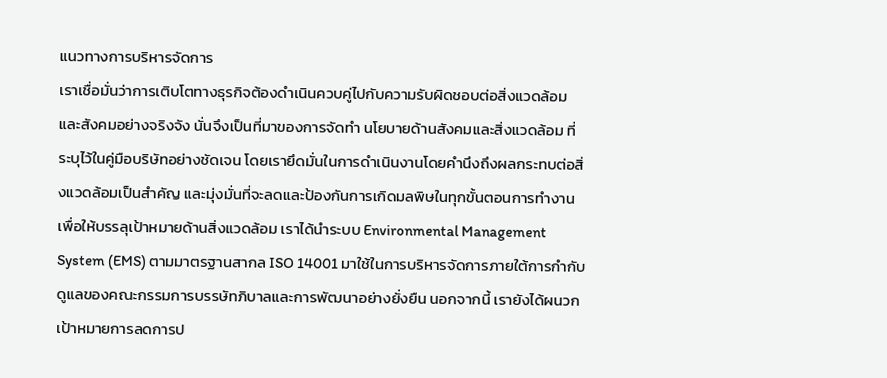แนวทางการบริหารจัดการ
เราเชื่อมั่นว่าการเติบโตทางธุรกิจต้องดำเนินควบคู่ไปกับความรับผิดชอบต่อสิ่งแวดล้อมและสังคมอย่างจริงจัง นั่นจึงเป็นที่มาของการจัดทำ นโยบายด้านสังคมและสิ่งแวดล้อม ที่ระบุไว้ในคู่มือบริษัทอย่างชัดเจน โดยเรายึดมั่นในการดำเนินงานโดยคำนึงถึงผลกระทบต่อสิ่งแวดล้อมเป็นสำคัญ และมุ่งมั่นที่จะลดและป้องกันการเกิดมลพิษในทุกขั้นตอนการทำงาน เพื่อให้บรรลุเป้าหมายด้านสิ่งแวดล้อม เราได้นำระบบ Environmental Management System (EMS) ตามมาตรฐานสากล ISO 14001 มาใช้ในการบริหารจัดการภายใต้การกำกับดูแลของคณะกรรมการบรรษัทภิบาลและการพัฒนาอย่างยั่งยืน นอกจากนี้ เรายังได้ผนวกเป้าหมายการลดการป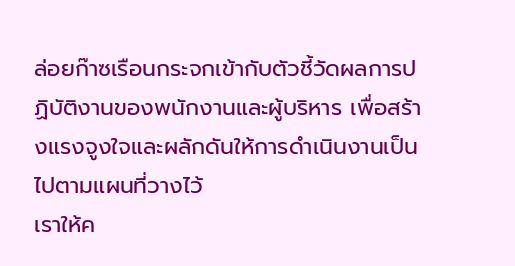ล่อยก๊าซเรือนกระจกเข้ากับตัวชี้วัดผลการปฏิบัติงานของพนักงานและผู้บริหาร เพื่อสร้างแรงจูงใจและผลักดันให้การดำเนินงานเป็นไปตามแผนที่วางไว้
เราให้ค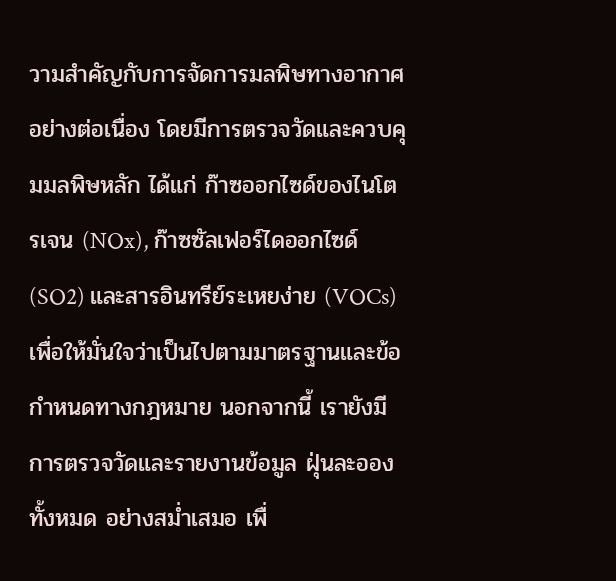วามสำคัญกับการจัดการมลพิษทางอากาศอย่างต่อเนื่อง โดยมีการตรวจวัดและควบคุมมลพิษหลัก ได้แก่ ก๊าซออกไซด์ของไนโตรเจน (NOx), ก๊าซซัลเฟอร์ไดออกไซด์ (SO2) และสารอินทรีย์ระเหยง่าย (VOCs) เพื่อให้มั่นใจว่าเป็นไปตามมาตรฐานและข้อกำหนดทางกฎหมาย นอกจากนี้ เรายังมีการตรวจวัดและรายงานข้อมูล ฝุ่นละอองทั้งหมด อย่างสม่ำเสมอ เพื่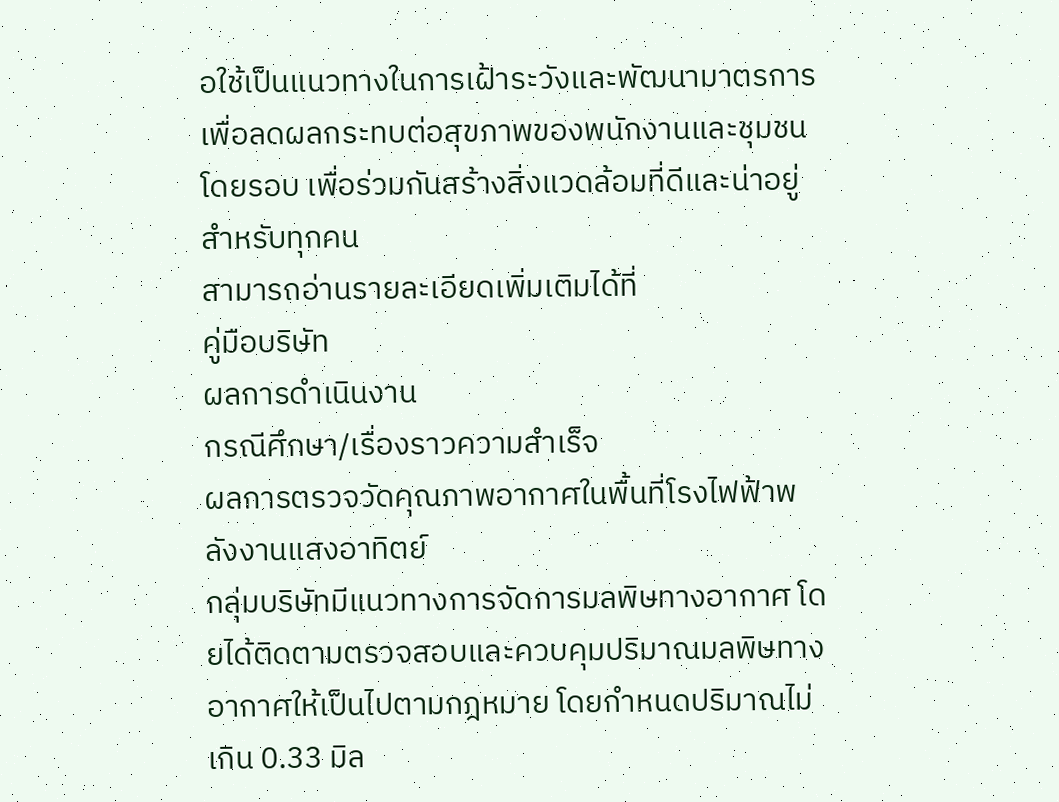อใช้เป็นแนวทางในการเฝ้าระวังและพัฒนามาตรการเพื่อลดผลกระทบต่อสุขภาพของพนักงานและชุมชนโดยรอบ เพื่อร่วมกันสร้างสิ่งแวดล้อมที่ดีและน่าอยู่สำหรับทุกคน
สามารถอ่านรายละเอียดเพิ่มเติมได้ที่
คู่มือบริษัท
ผลการดำเนินงาน
กรณีศึกษา/เรื่องราวความสำเร็จ
ผลการตรวจวัดคุณภาพอากาศในพื้นที่โรงไฟฟ้าพลังงานแสงอาทิตย์
กลุ่มบริษัทมีแนวทางการจัดการมลพิษทางอากาศ โดยได้ติดตามตรวจสอบและควบคุมปริมาณมลพิษทางอากาศให้เป็นไปตามกฎหมาย โดยกำหนดปริมาณไม่เกิน 0.33 มิล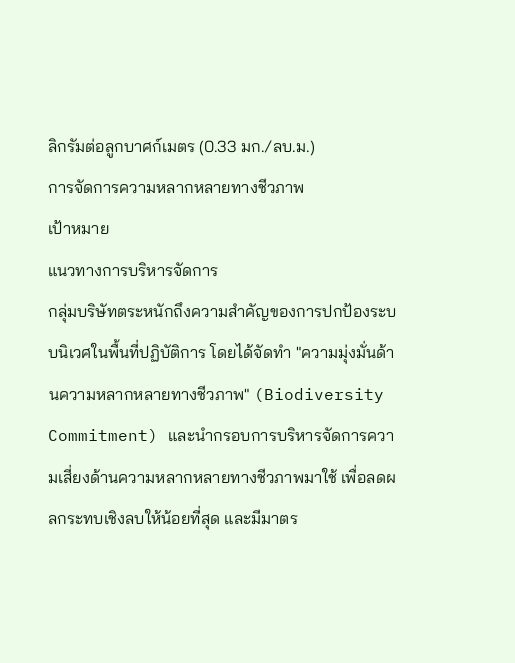ลิกรัมต่อลูกบาศก์เมตร (0.33 มก./ลบ.ม.)
การจัดการความหลากหลายทางชีวภาพ
เป้าหมาย
แนวทางการบริหารจัดการ
กลุ่มบริษัทตระหนักถึงความสำคัญของการปกป้องระบบนิเวศในพื้นที่ปฏิบัติการ โดยได้จัดทำ "ความมุ่งมั่นด้านความหลากหลายทางชีวภาพ" (Biodiversity Commitment) และนำกรอบการบริหารจัดการความเสี่ยงด้านความหลากหลายทางชีวภาพมาใช้ เพื่อลดผลกระทบเชิงลบให้น้อยที่สุด และมีมาตร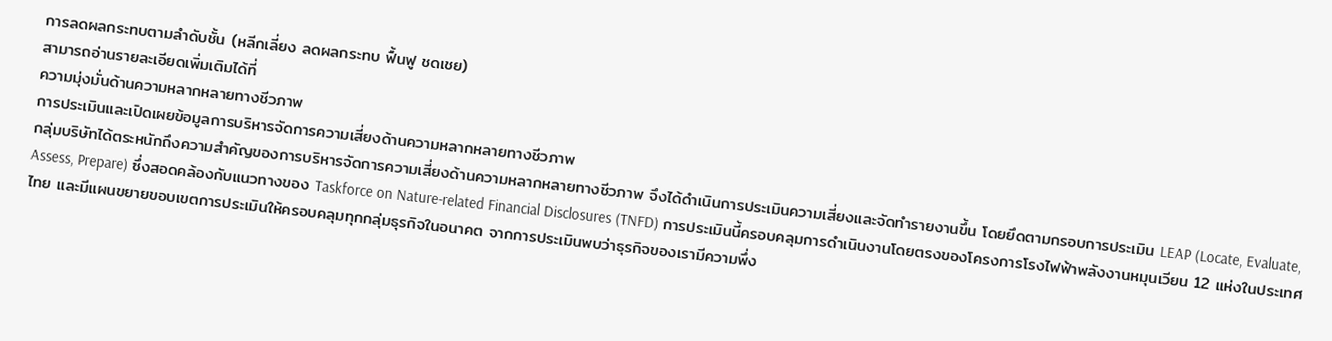การลดผลกระทบตามลำดับชั้น (หลีกเลี่ยง ลดผลกระทบ ฟื้นฟู ชดเชย)
สามารถอ่านรายละเอียดเพิ่มเติมได้ที่
ความมุ่งมั่นด้านความหลากหลายทางชีวภาพ
การประเมินและเปิดเผยข้อมูลการบริหารจัดการความเสี่ยงด้านความหลากหลายทางชีวภาพ
กลุ่มบริษัทได้ตระหนักถึงความสำคัญของการบริหารจัดการความเสี่ยงด้านความหลากหลายทางชีวภาพ จึงได้ดำเนินการประเมินความเสี่ยงและจัดทำรายงานขึ้น โดยยึดตามกรอบการประเมิน LEAP (Locate, Evaluate, Assess, Prepare) ซึ่งสอดคล้องกับแนวทางของ Taskforce on Nature-related Financial Disclosures (TNFD) การประเมินนี้ครอบคลุมการดำเนินงานโดยตรงของโครงการโรงไฟฟ้าพลังงานหมุนเวียน 12 แห่งในประเทศไทย และมีแผนขยายขอบเขตการประเมินให้ครอบคลุมทุกกลุ่มธุรกิจในอนาคต จากการประเมินพบว่าธุรกิจของเรามีความพึ่ง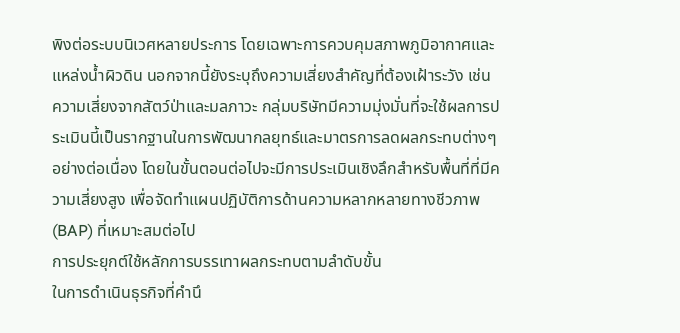พิงต่อระบบนิเวศหลายประการ โดยเฉพาะการควบคุมสภาพภูมิอากาศและแหล่งน้ำผิวดิน นอกจากนี้ยังระบุถึงความเสี่ยงสำคัญที่ต้องเฝ้าระวัง เช่น ความเสี่ยงจากสัตว์ป่าและมลภาวะ กลุ่มบริษัทมีความมุ่งมั่นที่จะใช้ผลการประเมินนี้เป็นรากฐานในการพัฒนากลยุทธ์และมาตรการลดผลกระทบต่างๆ อย่างต่อเนื่อง โดยในขั้นตอนต่อไปจะมีการประเมินเชิงลึกสำหรับพื้นที่ที่มีความเสี่ยงสูง เพื่อจัดทำแผนปฏิบัติการด้านความหลากหลายทางชีวภาพ (BAP) ที่เหมาะสมต่อไป
การประยุกต์ใช้หลักการบรรเทาผลกระทบตามลำดับขั้น
ในการดำเนินธุรกิจที่คำนึ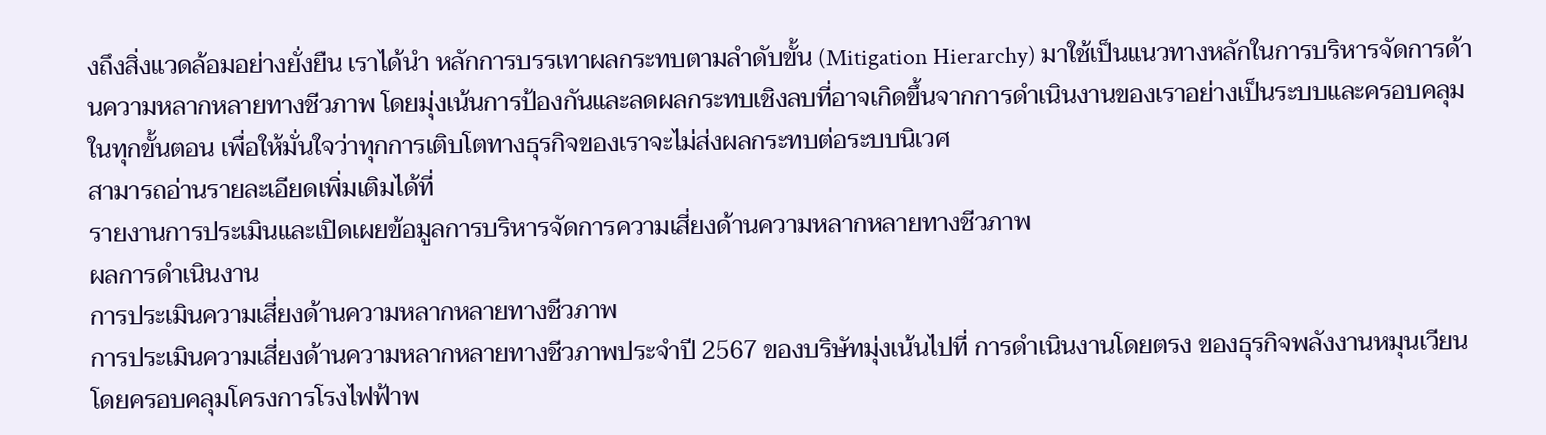งถึงสิ่งแวดล้อมอย่างยั่งยืน เราได้นำ หลักการบรรเทาผลกระทบตามลำดับขั้น (Mitigation Hierarchy) มาใช้เป็นแนวทางหลักในการบริหารจัดการด้านความหลากหลายทางชีวภาพ โดยมุ่งเน้นการป้องกันและลดผลกระทบเชิงลบที่อาจเกิดขึ้นจากการดำเนินงานของเราอย่างเป็นระบบและครอบคลุมในทุกขั้นตอน เพื่อให้มั่นใจว่าทุกการเติบโตทางธุรกิจของเราจะไม่ส่งผลกระทบต่อระบบนิเวศ
สามารถอ่านรายละเอียดเพิ่มเติมได้ที่
รายงานการประเมินและเปิดเผยข้อมูลการบริหารจัดการความเสี่ยงด้านความหลากหลายทางชีวภาพ
ผลการดำเนินงาน
การประเมินความเสี่ยงด้านความหลากหลายทางชีวภาพ
การประเมินความเสี่ยงด้านความหลากหลายทางชีวภาพประจำปี 2567 ของบริษัทมุ่งเน้นไปที่ การดำเนินงานโดยตรง ของธุรกิจพลังงานหมุนเวียน โดยครอบคลุมโครงการโรงไฟฟ้าพ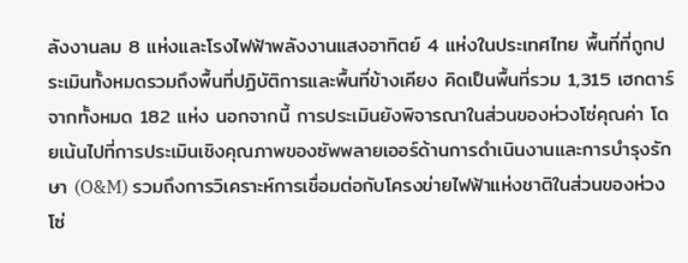ลังงานลม 8 แห่งและโรงไฟฟ้าพลังงานแสงอาทิตย์ 4 แห่งในประเทศไทย พื้นที่ที่ถูกประเมินทั้งหมดรวมถึงพื้นที่ปฏิบัติการและพื้นที่ข้างเคียง คิดเป็นพื้นที่รวม 1,315 เฮกตาร์ จากทั้งหมด 182 แห่ง นอกจากนี้ การประเมินยังพิจารณาในส่วนของห่วงโซ่คุณค่า โดยเน้นไปที่การประเมินเชิงคุณภาพของซัพพลายเออร์ด้านการดำเนินงานและการบำรุงรักษา (O&M) รวมถึงการวิเคราะห์การเชื่อมต่อกับโครงข่ายไฟฟ้าแห่งชาติในส่วนของห่วงโซ่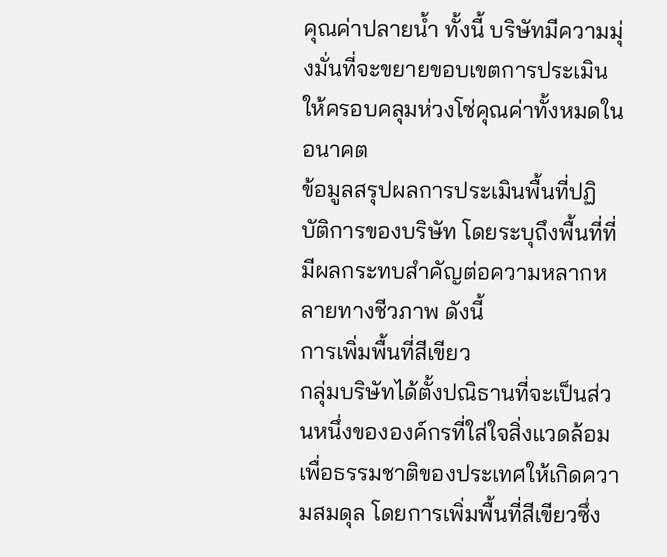คุณค่าปลายน้ำ ทั้งนี้ บริษัทมีความมุ่งมั่นที่จะขยายขอบเขตการประเมินให้ครอบคลุมห่วงโซ่คุณค่าทั้งหมดในอนาคต
ข้อมูลสรุปผลการประเมินพื้นที่ปฏิบัติการของบริษัท โดยระบุถึงพื้นที่ที่มีผลกระทบสำคัญต่อความหลากหลายทางชีวภาพ ดังนี้
การเพิ่มพื้นที่สีเขียว
กลุ่มบริษัทได้ตั้งปณิธานที่จะเป็นส่วนหนึ่งขององค์กรที่ใส่ใจสิ่งแวดล้อมเพื่อธรรมชาติของประเทศให้เกิดความสมดุล โดยการเพิ่มพื้นที่สีเขียวซึ่ง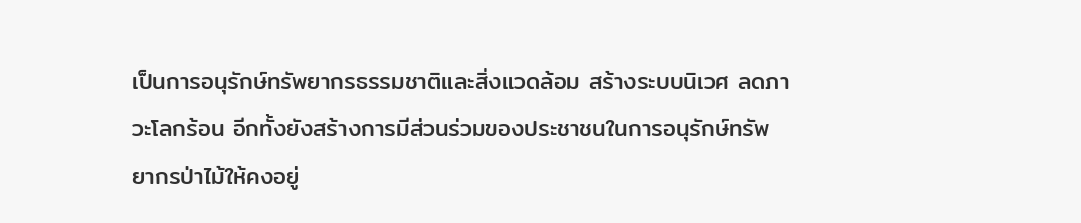เป็นการอนุรักษ์ทรัพยากรธรรมชาติและสิ่งแวดล้อม สร้างระบบนิเวศ ลดภาวะโลกร้อน อีกทั้งยังสร้างการมีส่วนร่วมของประชาชนในการอนุรักษ์ทรัพยากรป่าไม้ให้คงอยู่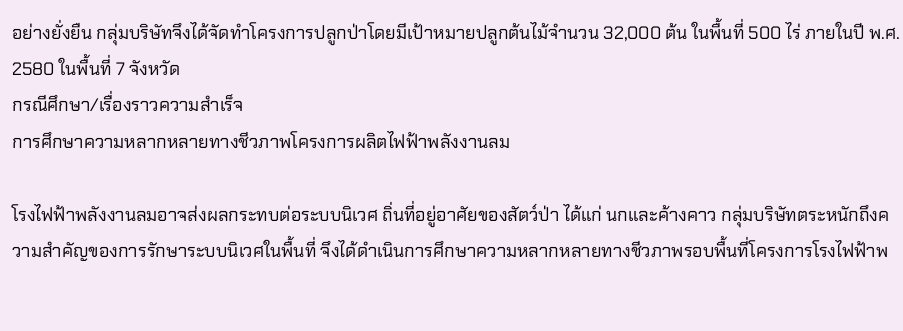อย่างยั่งยืน กลุ่มบริษัทจึงได้จัดทำโครงการปลูกป่าโดยมีเป้าหมายปลูกต้นไม้จำนวน 32,000 ต้น ในพื้นที่ 500 ไร่ ภายในปี พ.ศ. 2580 ในพื้นที่ 7 จังหวัด
กรณีศึกษา/เรื่องราวความสำเร็จ
การศึกษาความหลากหลายทางชีวภาพโครงการผลิตไฟฟ้าพลังงานลม

โรงไฟฟ้าพลังงานลมอาจส่งผลกระทบต่อระบบนิเวศ ถิ่นที่อยู่อาศัยของสัตว์ป่า ได้แก่ นกและค้างคาว กลุ่มบริษัทตระหนักถึงความสำคัญของการรักษาระบบนิเวศในพื้นที่ จึงได้ดำเนินการศึกษาความหลากหลายทางชีวภาพรอบพื้นที่โครงการโรงไฟฟ้าพ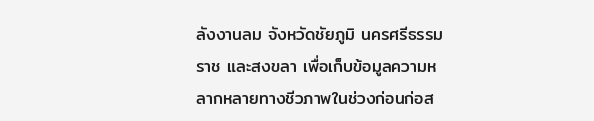ลังงานลม จังหวัดชัยภูมิ นครศรีธรรมราช และสงขลา เพื่อเก็บข้อมูลความหลากหลายทางชีวภาพในช่วงก่อนก่อส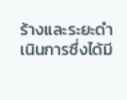ร้างและระยะดำเนินการซึ่งได้มี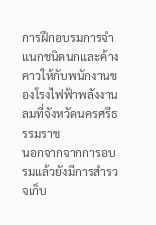การฝึกอบรมการจำแนกชนิดนกและค้างคาวให้กับพนักงานของโรงไฟฟ้าพลังงานลมที่จังหวัดนครศรีธรรมราช
นอกจากจากการอบรมแล้วยังมีการสำรวจเก็บ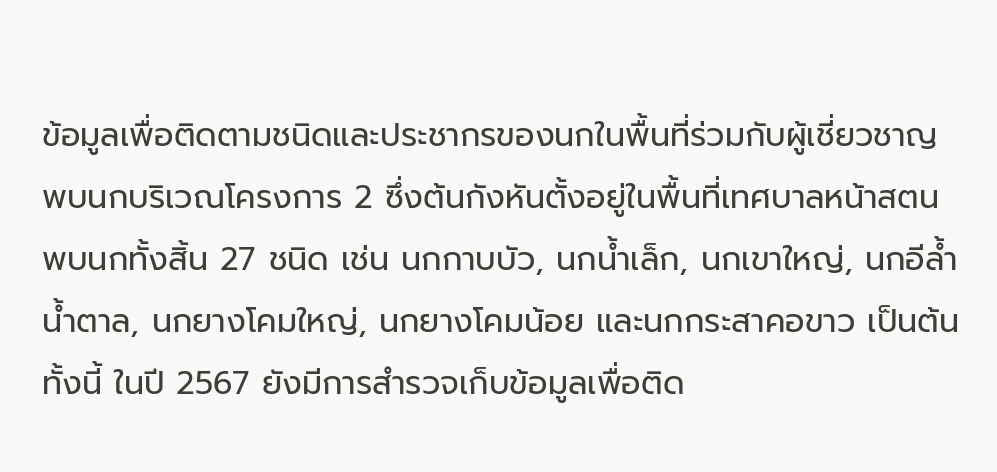ข้อมูลเพื่อติดตามชนิดและประชากรของนกในพื้นที่ร่วมกับผู้เชี่ยวชาญ พบนกบริเวณโครงการ 2 ซึ่งต้นกังหันตั้งอยู่ในพื้นที่เทศบาลหน้าสตน พบนกทั้งสิ้น 27 ชนิด เช่น นกกาบบัว, นกน้ำเล็ก, นกเขาใหญ่, นกอีล้ำน้ำตาล, นกยางโคมใหญ่, นกยางโคมน้อย และนกกระสาคอขาว เป็นต้นทั้งนี้ ในปี 2567 ยังมีการสำรวจเก็บข้อมูลเพื่อติด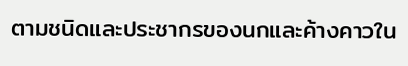ตามชนิดและประชากรของนกและค้างคาวใน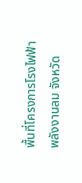พื้นที่โครงการโรงไฟฟ้าพลังงานลม จังหวัด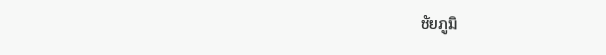ชัยภูมิ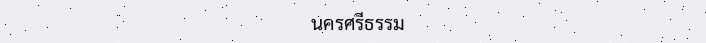นครศรีธรรม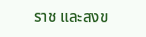ราช และสงข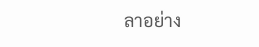ลาอย่าง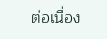ต่อเนื่อง